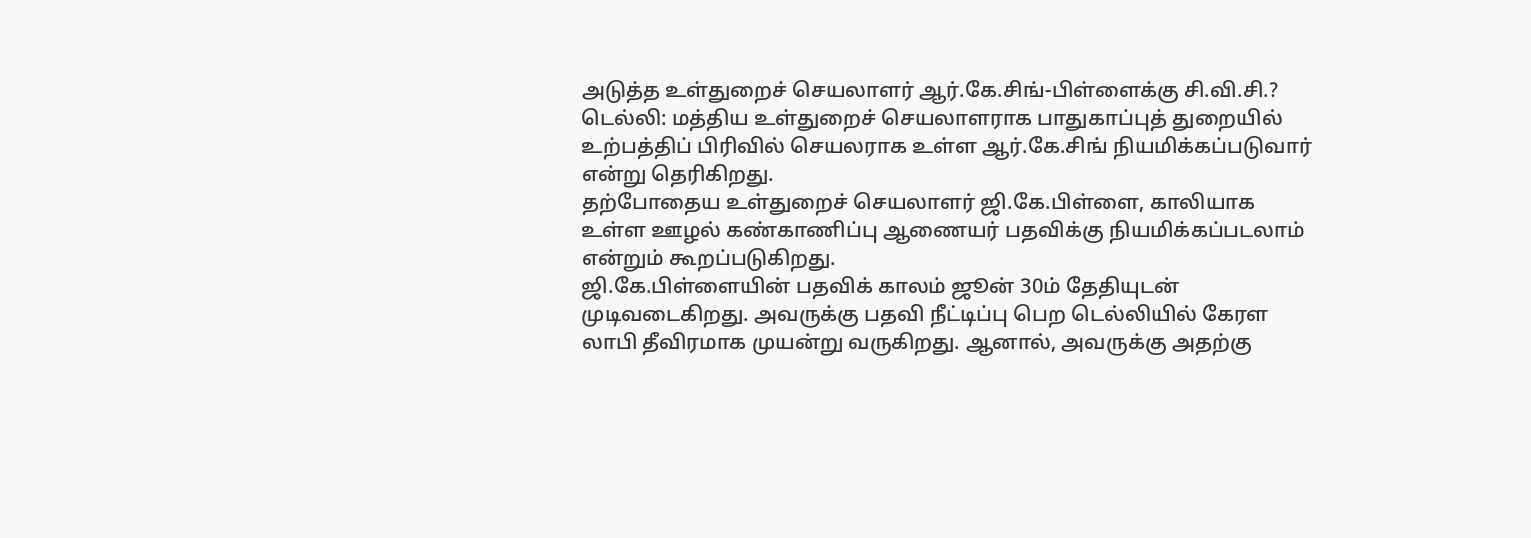அடுத்த உள்துறைச் செயலாளர் ஆர்.கே.சிங்-பிள்ளைக்கு சி.வி.சி.?
டெல்லி: மத்திய உள்துறைச் செயலாளராக பாதுகாப்புத் துறையில் உற்பத்திப் பிரிவில் செயலராக உள்ள ஆர்.கே.சிங் நியமிக்கப்படுவார் என்று தெரிகிறது.
தற்போதைய உள்துறைச் செயலாளர் ஜி.கே.பிள்ளை, காலியாக உள்ள ஊழல் கண்காணிப்பு ஆணையர் பதவிக்கு நியமிக்கப்படலாம் என்றும் கூறப்படுகிறது.
ஜி.கே.பிள்ளையின் பதவிக் காலம் ஜூன் 30ம் தேதியுடன் முடிவடைகிறது. அவருக்கு பதவி நீட்டிப்பு பெற டெல்லியில் கேரள லாபி தீவிரமாக முயன்று வருகிறது. ஆனால், அவருக்கு அதற்கு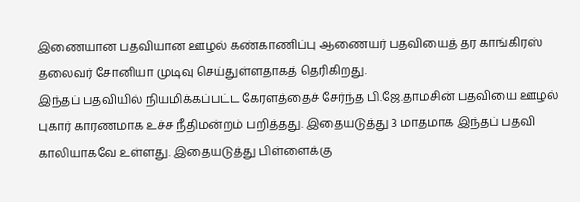இணையான பதவியான ஊழல் கண்காணிப்பு ஆணையர் பதவியைத் தர காங்கிரஸ் தலைவர் சோனியா முடிவு செய்துள்ளதாகத் தெரிகிறது.
இந்தப் பதவியில் நியமிக்கப்பட்ட கேரளத்தைச் சேர்ந்த பி.ஜே.தாமசின் பதவியை ஊழல் புகார் காரணமாக உச்ச நீதிமன்றம் பறித்தது. இதையடுத்து 3 மாதமாக இந்தப் பதவி காலியாகவே உள்ளது. இதையடுத்து பிள்ளைக்கு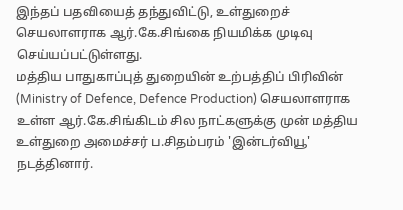இந்தப் பதவியைத் தந்துவிட்டு, உள்துறைச் செயலாளராக ஆர்.கே.சிங்கை நியமிக்க முடிவு செய்யப்பட்டுள்ளது.
மத்திய பாதுகாப்புத் துறையின் உற்பத்திப் பிரிவின் (Ministry of Defence, Defence Production) செயலாளராக உள்ள ஆர்.கே.சிங்கிடம் சில நாட்களுக்கு முன் மத்திய உள்துறை அமைச்சர் ப.சிதம்பரம் 'இன்டர்வியூ' நடத்தினார்.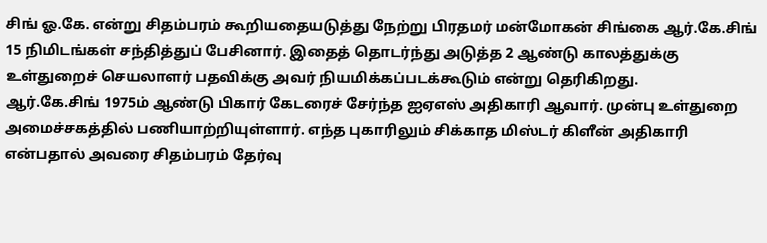சிங் ஓ.கே. என்று சிதம்பரம் கூறியதையடுத்து நேற்று பிரதமர் மன்மோகன் சிங்கை ஆர்.கே.சிங் 15 நிமிடங்கள் சந்தித்துப் பேசினார். இதைத் தொடர்ந்து அடுத்த 2 ஆண்டு காலத்துக்கு உள்துறைச் செயலாளர் பதவிக்கு அவர் நியமிக்கப்படக்கூடும் என்று தெரிகிறது.
ஆர்.கே.சிங் 1975ம் ஆண்டு பிகார் கேடரைச் சேர்ந்த ஐஏஎஸ் அதிகாரி ஆவார். முன்பு உள்துறை அமைச்சகத்தில் பணியாற்றியுள்ளார். எந்த புகாரிலும் சிக்காத மிஸ்டர் கிளீன் அதிகாரி என்பதால் அவரை சிதம்பரம் தேர்வு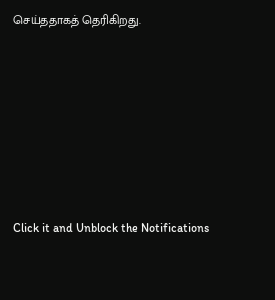செய்ததாகத் தெரிகிறது.












Click it and Unblock the Notifications